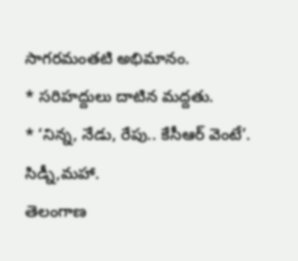సాగరమంతటి అభిమానం.
* సరిహద్దులు దాటిన మద్దతు.
* ‘నిన్న, నేడు, రేపు.. కేసీఆర్ వెంటే’.
సిడ్నీ,మహా.
తెలంగాణ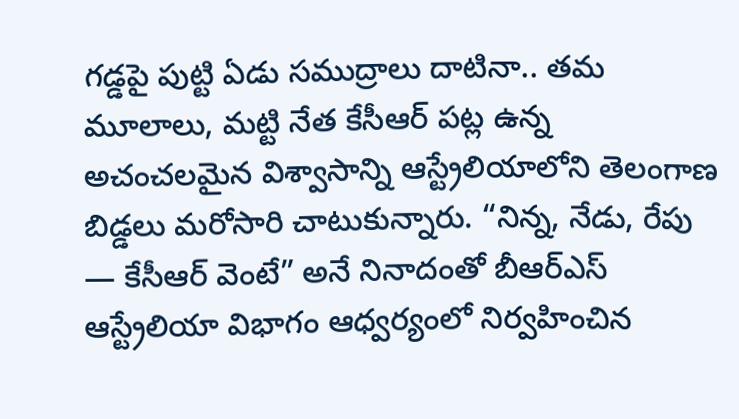గడ్డపై పుట్టి ఏడు సముద్రాలు దాటినా.. తమ మూలాలు, మట్టి నేత కేసీఆర్ పట్ల ఉన్న అచంచలమైన విశ్వాసాన్ని ఆస్ట్రేలియాలోని తెలంగాణ బిడ్డలు మరోసారి చాటుకున్నారు. “నిన్న, నేడు, రేపు — కేసీఆర్ వెంటే” అనే నినాదంతో బీఆర్ఎస్ ఆస్ట్రేలియా విభాగం ఆధ్వర్యంలో నిర్వహించిన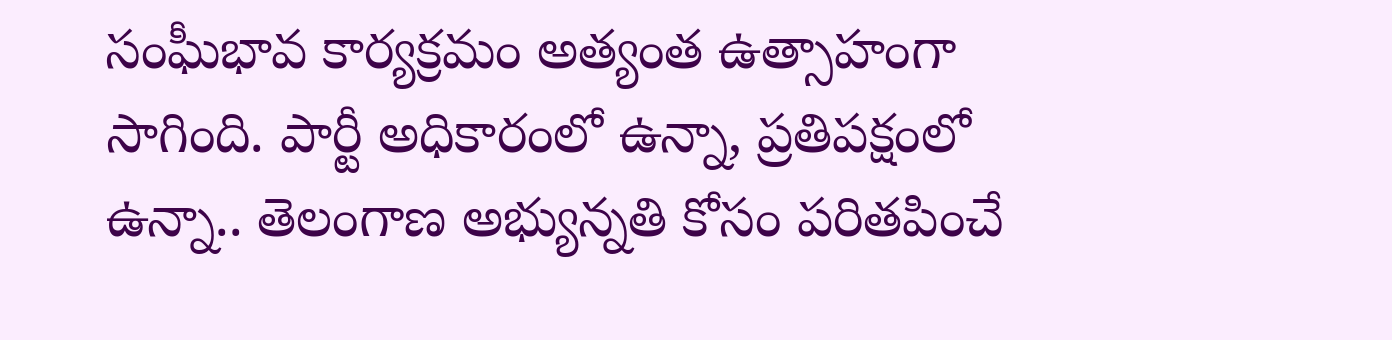సంఘీభావ కార్యక్రమం అత్యంత ఉత్సాహంగా సాగింది. పార్టీ అధికారంలో ఉన్నా, ప్రతిపక్షంలో ఉన్నా.. తెలంగాణ అభ్యున్నతి కోసం పరితపించే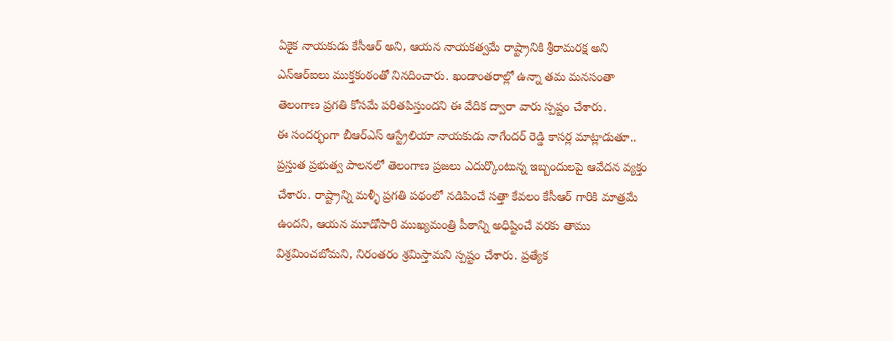ఏకైక నాయకుడు కేసీఆర్ అని, ఆయన నాయకత్వమే రాష్ట్రానికి శ్రీరామరక్ష అని ఎన్ఆర్ఐలు ముక్తకంఠంతో నినదించారు. ఖండాంతరాల్లో ఉన్నా తమ మనసంతా తెలంగాణ ప్రగతి కోసమే పరితపిస్తుందని ఈ వేదిక ద్వారా వారు స్పష్టం చేశారు.
ఈ సందర్భంగా బీఆర్ఎస్ ఆస్ట్రేలియా నాయకుడు నాగేందర్ రెడ్డి కాసర్ల మాట్లాడుతూ.. ప్రస్తుత ప్రభుత్వ పాలనలో తెలంగాణ ప్రజలు ఎదుర్కొంటున్న ఇబ్బందులపై ఆవేదన వ్యక్తం చేశారు. రాష్ట్రాన్ని మళ్ళీ ప్రగతి పథంలో నడిపించే సత్తా కేవలం కేసీఆర్ గారికి మాత్రమే ఉందని, ఆయన మూడోసారి ముఖ్యమంత్రి పీఠాన్ని అధిష్టించే వరకు తాము విశ్రమించబోమని, నిరంతరం శ్రమిస్తామని స్పష్టం చేశారు. ప్రత్యేక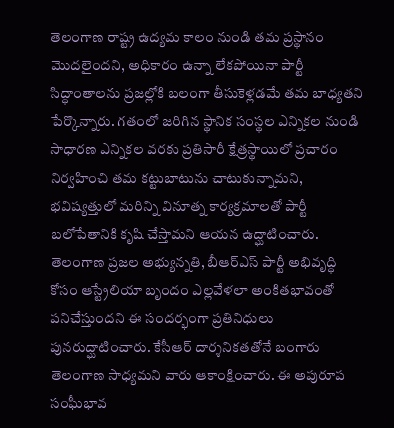తెలంగాణ రాష్ట్ర ఉద్యమ కాలం నుండి తమ ప్రస్థానం మొదలైందని, అధికారం ఉన్నా లేకపోయినా పార్టీ సిద్ధాంతాలను ప్రజల్లోకి బలంగా తీసుకెళ్లడమే తమ బాధ్యతని పేర్కొన్నారు. గతంలో జరిగిన స్థానిక సంస్థల ఎన్నికల నుండి సాధారణ ఎన్నికల వరకు ప్రతిసారీ క్షేత్రస్థాయిలో ప్రచారం నిర్వహించి తమ కట్టుబాటును చాటుకున్నామని, భవిష్యత్తులో మరిన్ని వినూత్న కార్యక్రమాలతో పార్టీ బలోపేతానికి కృషి చేస్తామని ఆయన ఉద్ఘాటించారు.
తెలంగాణ ప్రజల అభ్యున్నతి, బీఆర్ఎస్ పార్టీ అభివృద్ధి కోసం ఆస్ట్రేలియా బృందం ఎల్లవేళలా అంకితభావంతో పనిచేస్తుందని ఈ సందర్భంగా ప్రతినిధులు పునరుద్ఘాటించారు. కేసీఆర్ దార్శనికతతోనే బంగారు తెలంగాణ సాధ్యమని వారు ఆకాంక్షించారు. ఈ అపురూప సంఘీభావ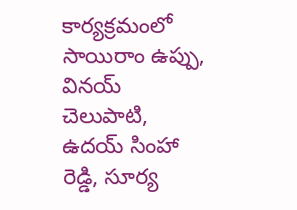కార్యక్రమంలో సాయిరాం ఉప్పు, వినయ్ చెలుపాటి, ఉదయ్ సింహా రెడ్డి, సూర్య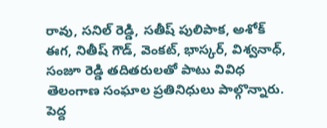రావు, సనిల్ రెడ్డి, సతీష్ పులిపాక, అశోక్ ఈగ, నితీష్ గౌడ్, వెంకట్, భాస్కర్, విశ్వనాధ్, సంజూ రెడ్డి తదితరులతో పాటు వివిధ తెలంగాణ సంఘాల ప్రతినిధులు పాల్గొన్నారు. పెద్ద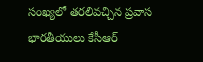సంఖ్యలో తరలివచ్చిన ప్రవాస భారతీయులు కేసీఆర్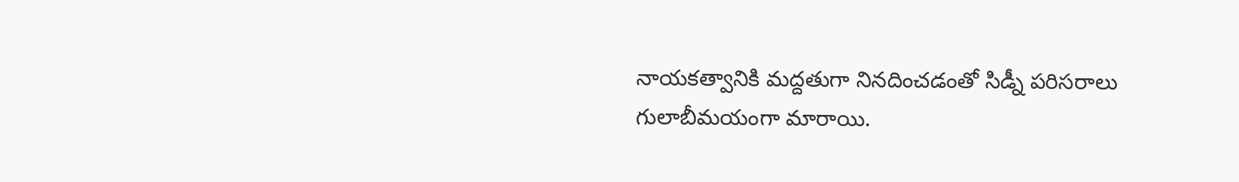నాయకత్వానికి మద్దతుగా నినదించడంతో సిడ్నీ పరిసరాలు గులాబీమయంగా మారాయి.